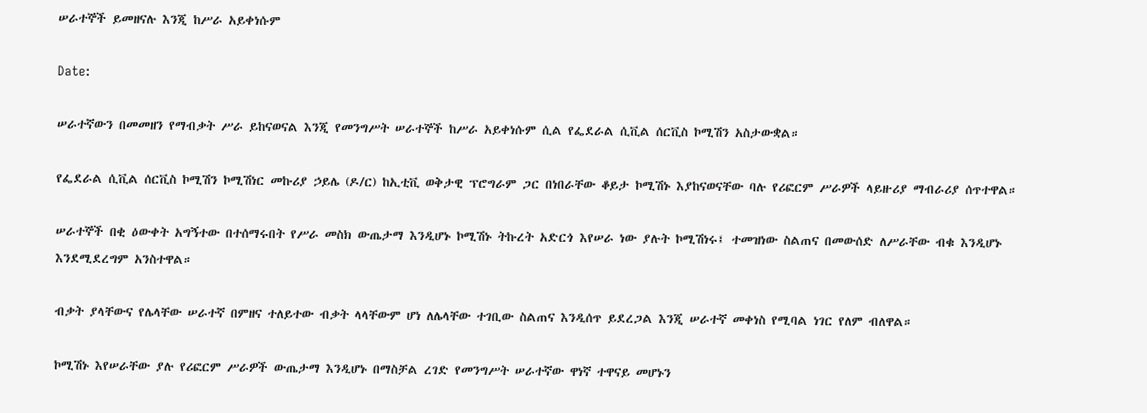ሠራተኞች ይመዘናሉ እንጂ ከሥራ አይቀነሱም

Date:

ሠራተኛውን በመመዘን የማብቃት ሥራ ይከናወናል እንጂ የመንግሥት ሠራተኞች ከሥራ አይቀነሱም ሲል የፌደራል ሲቪል ሰርቪስ ኮሚሽን አስታውቋል።

የፌደራል ሲቪል ሰርቪስ ኮሚሽን ኮሚሽነር መኩሪያ ኃይሌ (ዶ/ር) ከኢቲቪ ወቅታዊ ፕሮግራም ጋር በነበራቸው ቆይታ ኮሚሽኑ እያከናወናቸው ባሉ የሪፎርም ሥራዎች ላይዙሪያ ማብራሪያ ሰጥተዋል።

ሠራተኞች በቂ ዕውቀት አግኝተው በተሰማሩበት የሥራ መስክ ውጤታማ እንዲሆኑ ኮሚሽኑ ትኩረት አድርጎ እየሠራ ነው ያሉት ኮሚሽነሩ፤ ተመዝነው ስልጠና በመውሰድ ለሥራቸው ብቁ እንዲሆኑ እንደሚደረግም አንስተዋል።

ብቃት ያላቸውና የሌላቸው ሠራተኛ በምዘና ተለይተው ብቃት ላላቸውም ሆነ ለሌላቸው ተገቢው ስልጠና እንዲሰጥ ይደረጋል እንጂ ሠራተኛ መቀነስ የሚባል ነገር የለም ብለዋል።

ኮሚሽኑ እየሠራቸው ያሉ የሪፎርም ሥራዎች ውጤታማ እንዲሆኑ በማስቻል ረገድ የመንግሥት ሠራተኛው ዋነኛ ተዋናይ መሆኑን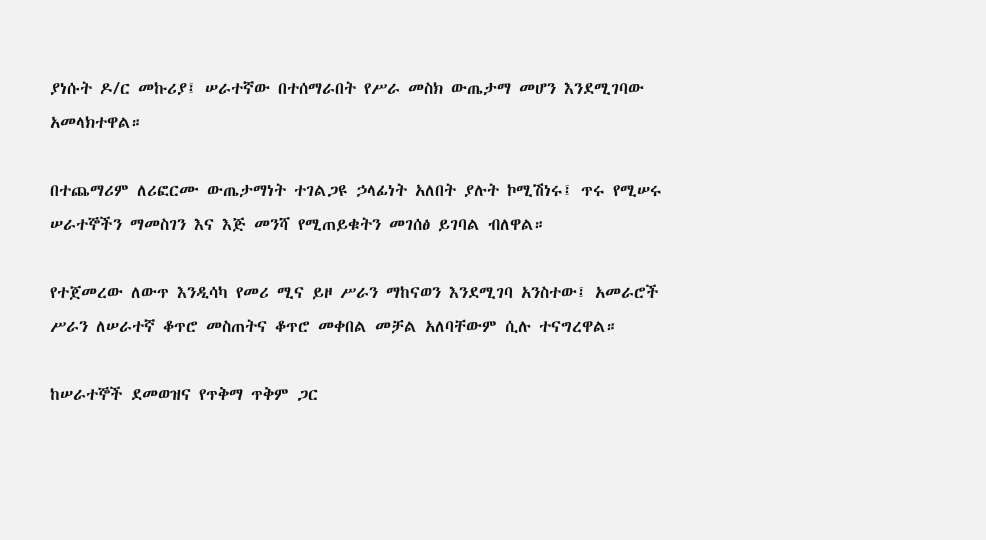ያነሱት ዶ/ር መኩሪያ፤ ሠራተኛው በተሰማራበት የሥራ መስክ ውጤታማ መሆን እንደሚገባው አመላክተዋል።

በተጨማሪም ለሪፎርሙ ውጤታማነት ተገልጋዩ ኃላፊነት አለበት ያሉት ኮሚሽነሩ፤ ጥሩ የሚሠሩ ሠራተኞችን ማመስገን እና እጅ መንሻ የሚጠይቁትን መገሰፅ ይገባል ብለዋል።

የተጀመረው ለውጥ እንዲሳካ የመሪ ሚና ይዞ ሥራን ማከናወን እንደሚገባ አንስተው፤ አመራሮች ሥራን ለሠራተኛ ቆጥሮ መስጠትና ቆጥሮ መቀበል መቻል አለባቸውም ሲሉ ተናግረዋል።

ከሠራተኞች ደመወዝና የጥቅማ ጥቅም ጋር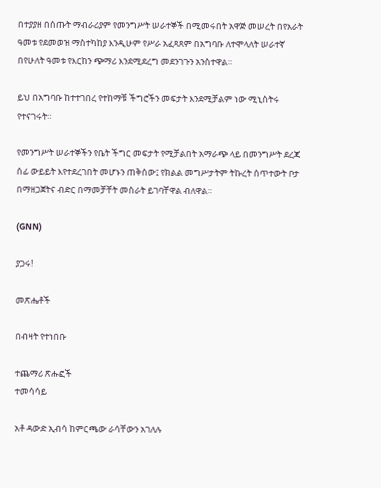በተያያዘ በሰጡት ማብራሪያም የመንግሥት ሠራተኞች በሚመሩበት አዋጅ መሠረት በየአራት ዓመቱ የደመወዝ ማስተካከያ እንዲሁም የሥራ አፈጻጸም በአግባቡ ለተሞላለት ሠራተኛ በየሁለት ዓመቱ የእርከን ጭማሪ እንደሚደረግ መደንገጉን አንስተዋል።

ይህ በአግባቡ ከተተገበረ የተከማቹ ችግሮችን መፍታት እንደሚቻልም ነው ሚኒስትሩ የተናገሩት።

የመንግሥት ሠራተኞችን የቤት ችግር መፍታት የሚቻልበት አማራጭ ላይ በመንግሥት ደረጃ ሰፊ ውይይት እየተደረገበት መሆኑን ጠቅሰው፤ የክልል መግሥታትም ትኩረት ሰጥተውት ቦታ በማዘጋጀትና ብድር በማመቻቸት መስራት ይገባቸዋል ብለዋል።

(GNN)

ያጋሩ!

መጽሔቶች

በብዛት የተነበቡ

ተጨማሪ ጽሑፎች
ተመሳሳይ

አቶ ዳውድ ኢብሳ ከምርጫው ራሳቸውን አገለሉ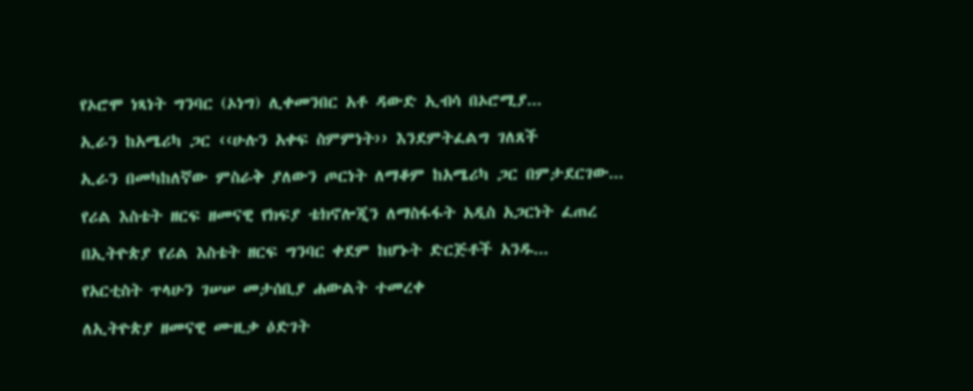የኦሮሞ ነጻነት ግንባር (ኦነግ) ሊቀመንበር አቶ ዳውድ ኢብሳ በኦሮሚያ...

ኢራን ከአሜሪካ ጋር ‹‹ሁሉን አቀፍ ስምምነት›› እንደምትፈልግ ገለጸች

ኢራን በመካከለኛው ምስራቅ ያለውን ጦርነት ለማቆም ከአሜሪካ ጋር በምታደርገው...

የሪል እስቴት ዘርፍ ዘመናዊ የክፍያ ቴክኖሎጂን ለማስፋፋት አዲስ አጋርነት ፈጠረ

በኢትዮጵያ የሪል እስቴት ዘርፍ ግንባር ቀደም ከሆኑት ድርጅቶች አንዱ...

የአርቲስት ጥላሁን ገሠሠ መታሰቢያ ሐውልት ተመረቀ

ለኢትዮጵያ ዘመናዊ ሙዚቃ ዕድገት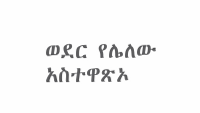ወደር የሌለው አስተዋጽኦ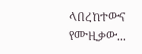ላበረከተውና የሙዚቃው...